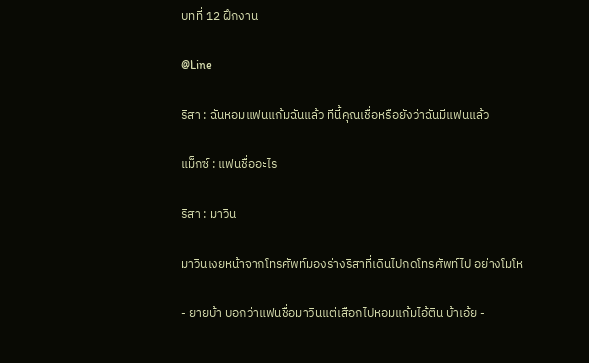บทที่ 12 ฝึกงาน

@Line

ริสา : ฉันหอมแฟนแก้มฉันแล้ว ทีนี้คุณเชื่อหรือยังว่าฉันมีแฟนแล้ว

แม็กซ์ : แฟนชื่ออะไร

ริสา : มาวิน

มาวินเงยหน้าจากโทรศัพท์มองร่างริสาที่เดินไปกดโทรศัพท์ไป อย่างโมโห

- ยายบ้า บอกว่าแฟนชื่อมาวินแต่เสือกไปหอมแก้มไอ้ติน บ้าเอ้ย -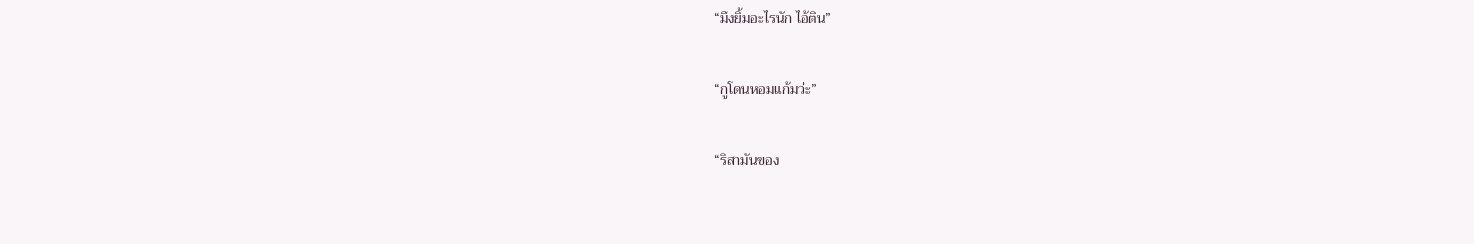“มึงยิ้มอะไรนัก ไอ้ติน”

“กูโดนหอมแก้มว่ะ”

“ริสามันของ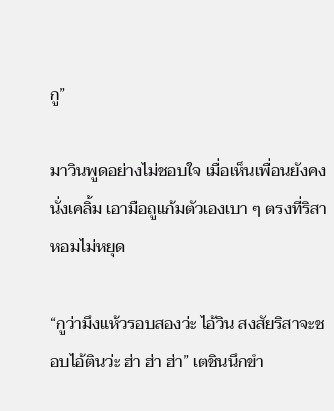กู”

มาวินพูดอย่างไม่ชอบใจ เมื่อเห็นเพื่อนยังคงนั่งเคลิ้ม เอามือถูแก้มตัวเองเบา ๆ ตรงที่ริสาหอมไม่หยุด

“กูว่ามึงแห้วรอบสองว่ะ ไอ้วิน สงสัยริสาจะชอบไอ้ตินว่ะ ฮ่า ฮ่า ฮ่า” เตชินนึกขำ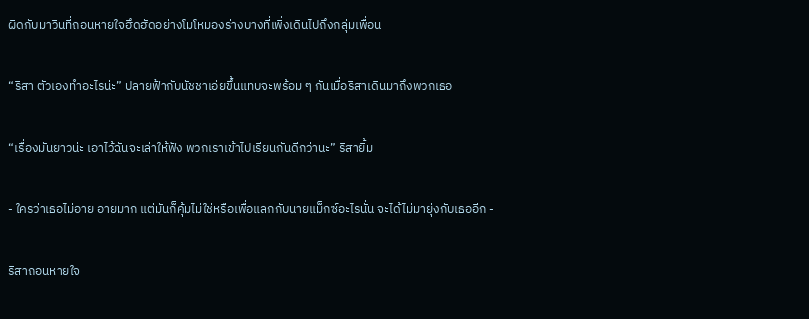ผิดกับมาวินที่ถอนหายใจฮึดฮัดอย่างโมโหมองร่างบางที่เพิ่งเดินไปถึงกลุ่มเพื่อน

“ริสา ตัวเองทำอะไรน่ะ” ปลายฟ้ากับนัชชาเอ่ยขึ้นแทบจะพร้อม ๆ กันเมื่อริสาเดินมาถึงพวกเธอ

“เรื่องมันยาวน่ะ เอาไว้ฉันจะเล่าให้ฟัง พวกเราเข้าไปเรียนกันดีกว่านะ” ริสายิ้ม

- ใครว่าเธอไม่อาย อายมาก แต่มันก็คุ้มไม่ใช่หรือเพื่อแลกกับนายแม็กซ์อะไรนั่น จะได้ไม่มายุ่งกับเธออีก -

ริสาถอนหายใจ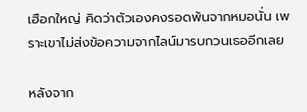เฮือกใหญ่ คิดว่าตัวเองคงรอดพ้นจากหมอนั่น เพราะเขาไม่ส่งข้อความจากไลน์มารบกวนเธออีกเลย

หลังจาก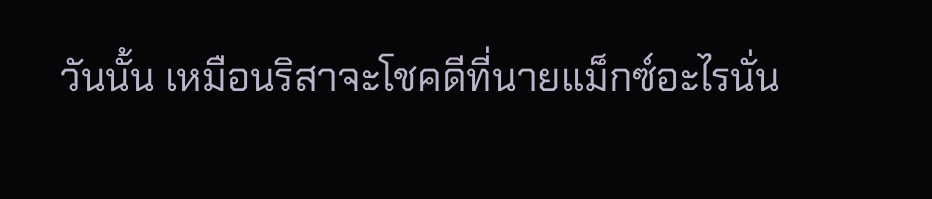วันนั้น เหมือนริสาจะโชคดีที่นายแม็กซ์อะไรนั่น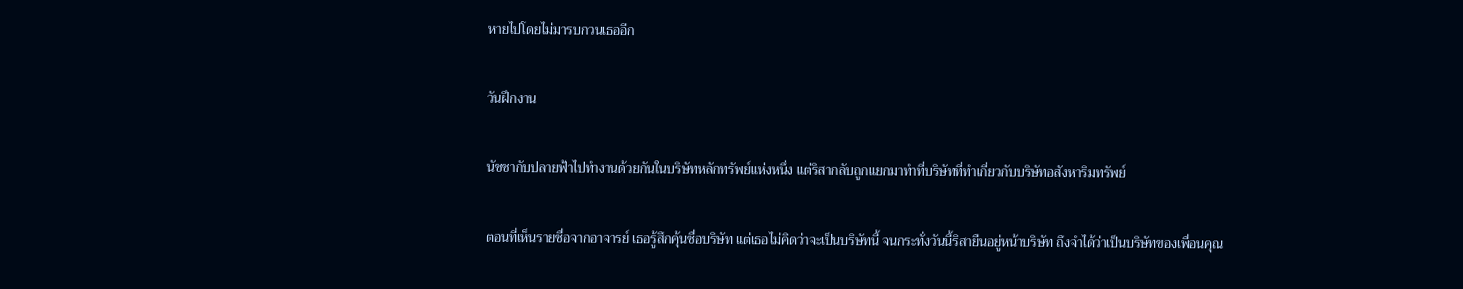หายไปโดยไม่มารบกวนเธออีก

วันฝึกงาน

นัชชากับปลายฟ้าไปทำงานด้วยกันในบริษัทหลักทรัพย์แห่งหนึ่ง แต่ริสากลับถูกแยกมาทำที่บริษัทที่ทำเกี่ยวกับบริษัทอสังหาริมทรัพย์

ตอนที่เห็นรายชื่อจากอาจารย์ เธอรู้สึกคุ้นชื่อบริษัท แต่เธอไม่คิดว่าจะเป็นบริษัทนี้ จนกระทั่งวันนี้ริสายืนอยู่หน้าบริษัท ถึงจำได้ว่าเป็นบริษัทของเพื่อนคุณ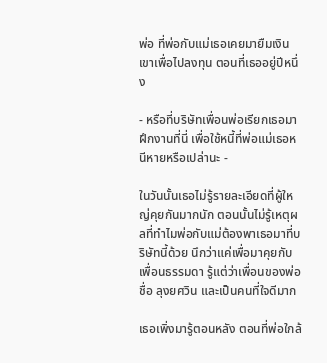พ่อ ที่พ่อกับแม่เธอเคยมายืมเงินเขาเพื่อไปลงทุน ตอนที่เธออยู่ปีหนึ่ง

- หรือที่บริษัทเพื่อนพ่อเรียกเธอมาฝึกงานที่นี่ เพื่อใช้หนี้ที่พ่อแม่เธอหนีหายหรือเปล่านะ -

ในวันนั้นเธอไม่รู้รายละเอียดที่ผู้ใหญ่คุยกันมากนัก ตอนนั้นไม่รู้เหตุผลที่ทำไมพ่อกับแม่ต้องพาเธอมาที่บริษัทนี้ด้วย นึกว่าแค่เพื่อมาคุยกับเพื่อนธรรมดา รู้แต่ว่าเพื่อนของพ่อ ชื่อ ลุงยศวิน และเป็นคนที่ใจดีมาก

เธอเพิ่งมารู้ตอนหลัง ตอนที่พ่อใกล้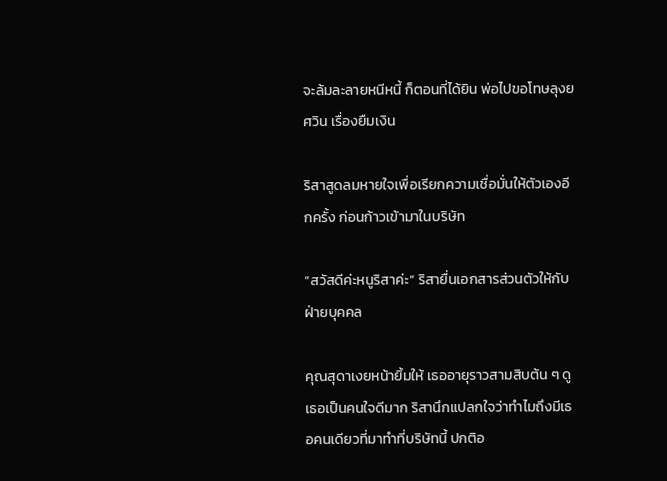จะล้มละลายหนีหนี้ ก็ตอนที่ได้ยิน พ่อไปขอโทษลุงยศวิน เรื่องยืมเงิน

ริสาสูดลมหายใจเพื่อเรียกความเชื่อมั่นให้ตัวเองอีกครั้ง ก่อนก้าวเข้ามาในบริษัท

“สวัสดีค่ะหนูริสาค่ะ” ริสายื่นเอกสารส่วนตัวให้กับฝ่ายบุคคล

คุณสุดาเงยหน้ายิ้มให้ เธออายุราวสามสิบต้น ๆ ดูเธอเป็นคนใจดีมาก ริสานึกแปลกใจว่าทำไมถึงมีเธอคนเดียวที่มาทำที่บริษัทนี้ ปกติอ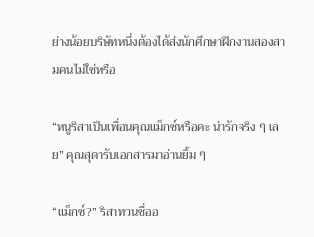ย่างน้อยบริษัทหนึ่งต้องได้ส่งนักศึกษาฝึกงานสองสามคนไม่ใช่หรือ

“หนูริสาเป็นเพื่อนคุณแม็กซ์หรือคะ น่ารักจริง ๆ เลย” คุณสุดารับเอกสารมาอ่านยิ้ม ๆ

“แม็กซ์?” ริสาทวนชื่ออ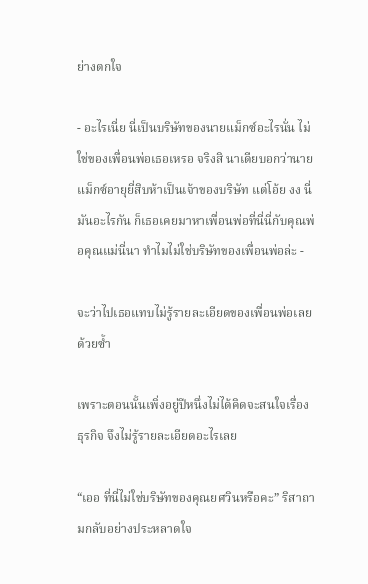ย่างตกใจ

- อะไรเนี่ย นี่เป็นบริษัทของนายแม็กซ์อะไรนั่น ไม่ใช่ของเพื่อนพ่อเธอเหรอ จริงสิ นาเดียบอกว่านายแม็กซ์อายุยี่สิบห้าเป็นเจ้าของบริษัท แต่โอ้ย งง นี่มันอะไรกัน ก็เธอเคยมาหาเพื่อนพ่อที่นี่นี่กับคุณพ่อคุณแม่นี่นา ทำไมไม่ใช่บริษัทของเพื่อนพ่อล่ะ -

จะว่าไปเธอแทบไม่รู้รายละเอียดของเพื่อนพ่อเลยด้วยซ้ำ

เพราะตอนนั้นเพิ่งอยู่ปีหนึ่งไม่ได้คิดจะสนใจเรื่องธุรกิจ จึงไม่รู้รายละเอียดอะไรเลย

“เออ ที่นี่ไม่ใช่บริษัทของคุณยศวินหรือคะ” ริสาถามกลับอย่างประหลาดใจ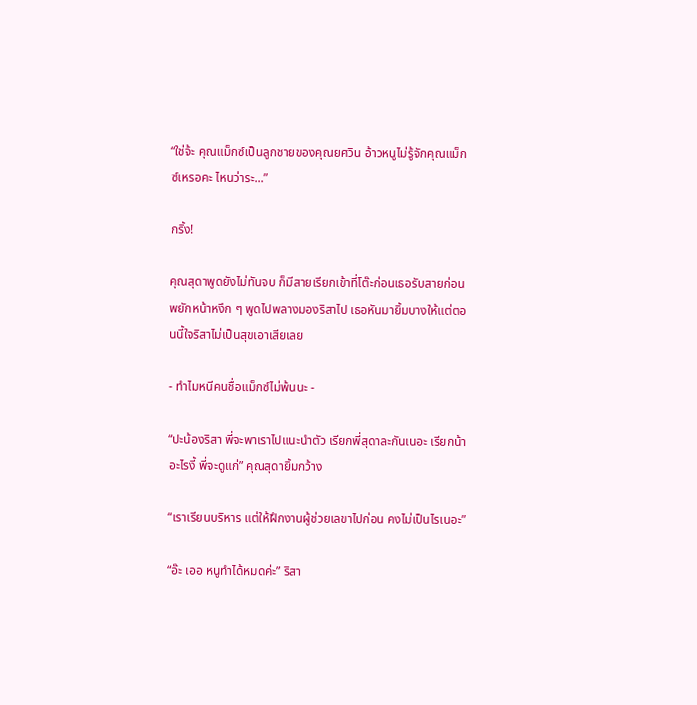“ใช่จ้ะ คุณแม็กซ์เป็นลูกชายของคุณยศวิน อ้าวหนูไม่รู้จักคุณแม็กซ์เหรอคะ ไหนว่าระ...”

กริ้ง!

คุณสุดาพูดยังไม่ทันจบ ก็มีสายเรียกเข้าที่โต๊ะก่อนเธอรับสายก่อนพยักหน้าหงึก ๆ พูดไปพลางมองริสาไป เธอหันมายิ้มบางให้แต่ตอนนี้ใจริสาไม่เป็นสุขเอาเสียเลย

- ทำไมหนีคนชื่อแม็กซ์ไม่พ้นนะ -

“ปะน้องริสา พี่จะพาเราไปแนะนำตัว เรียกพี่สุดาละกันเนอะ เรียกน้าอะไรงี้ พี่จะดูแก่” คุณสุดายิ้มกว้าง

“เราเรียนบริหาร แต่ให้ฝึกงานผู้ช่วยเลขาไปก่อน คงไม่เป็นไรเนอะ”

“อ๊ะ เออ หนูทำได้หมดค่ะ” ริสา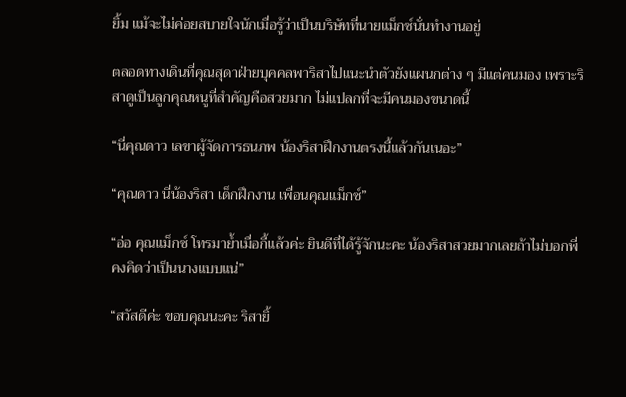ยิ้ม แม้จะไม่ค่อยสบายใจนักเมื่อรู้ว่าเป็นบริษัทที่นายแม็กซ์นั่นทำงานอยู่

ตลอดทางเดินที่คุณสุดาฝ่ายบุคคลพาริสาไปแนะนำตัวยังแผนกต่าง ๆ มีแต่คนมอง เพราะริสาดูเป็นลูกคุณหนูที่สำคัญคือสวยมาก ไม่แปลกที่จะมีคนมองขนาดนี้

“นี่คุณดาว เลขาผู้จัดการธนภพ น้องริสาฝึกงานตรงนี้แล้วกันเนอะ”

“คุณดาว นี่น้องริสา เด็กฝึกงาน เพื่อนคุณแม็กซ์”

“อ่อ คุณแม็กซ์ โทรมาย้ำเมื่อกี้แล้วค่ะ ยินดีที่ได้รู้จักนะคะ น้องริสาสวยมากเลยถ้าไม่บอกพี่คงคิดว่าเป็นนางแบบแน่”

“สวัสดีค่ะ ขอบคุณนะคะ ริสายิ้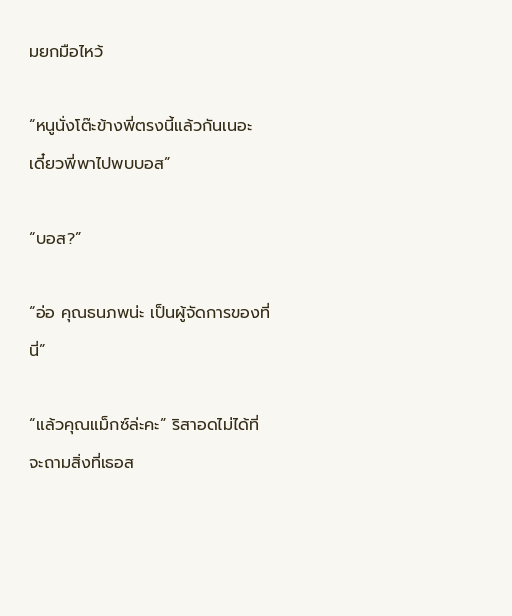มยกมือไหว้

“หนูนั่งโต๊ะข้างพี่ตรงนี้แล้วกันเนอะ เดี๋ยวพี่พาไปพบบอส”

“บอส?”

“อ่อ คุณธนภพน่ะ เป็นผู้จัดการของที่นี่”

“แล้วคุณแม็กซ์ล่ะคะ” ริสาอดไม่ได้ที่จะถามสิ่งที่เธอส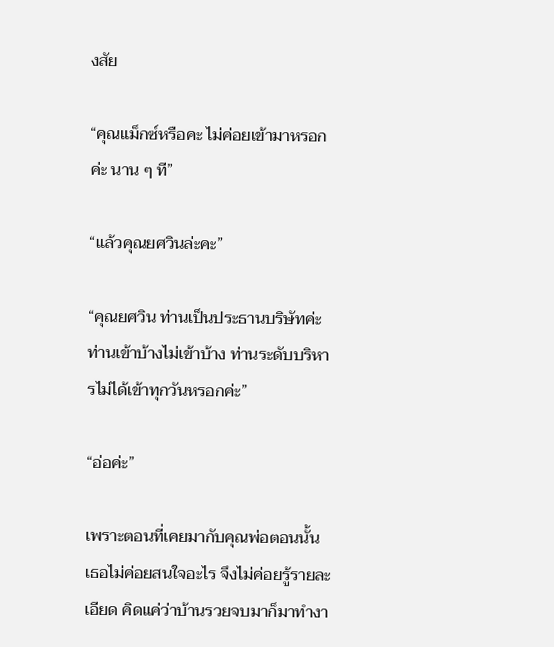งสัย

“คุณแม็กซ์หรือคะ ไม่ค่อยเข้ามาหรอกค่ะ นาน ๆ ที”

“แล้วคุณยศวินล่ะคะ”

“คุณยศวิน ท่านเป็นประธานบริษัทค่ะ ท่านเข้าบ้างไม่เข้าบ้าง ท่านระดับบริหารไม่ได้เข้าทุกวันหรอกค่ะ”

“อ่อค่ะ”

เพราะตอนที่เคยมากับคุณพ่อตอนนั้น เธอไม่ค่อยสนใจอะไร จึงไม่ค่อยรู้รายละเอียด คิดแค่ว่าบ้านรวยจบมาก็มาทำงา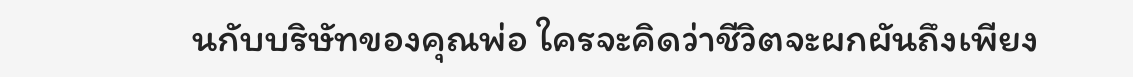นกับบริษัทของคุณพ่อ ใครจะคิดว่าชีวิตจะผกผันถึงเพียง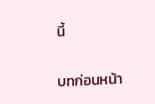นี้

บทก่อนหน้า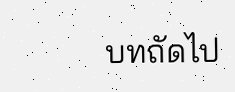บทถัดไป